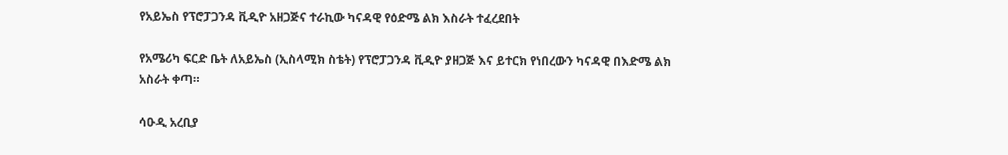የአይኤስ የፕሮፓጋንዳ ቪዲዮ አዘጋጅና ተራኪው ካናዳዊ የዕድሜ ልክ እስራት ተፈረደበት

የአሜሪካ ፍርድ ቤት ለአይኤስ (ኢስላሚክ ስቴት) የፕሮፓጋንዳ ቪዲዮ ያዘጋጅ እና ይተርክ የነበረውን ካናዳዊ በእድሜ ልክ አስራት ቀጣ።

ሳዑዲ አረቢያ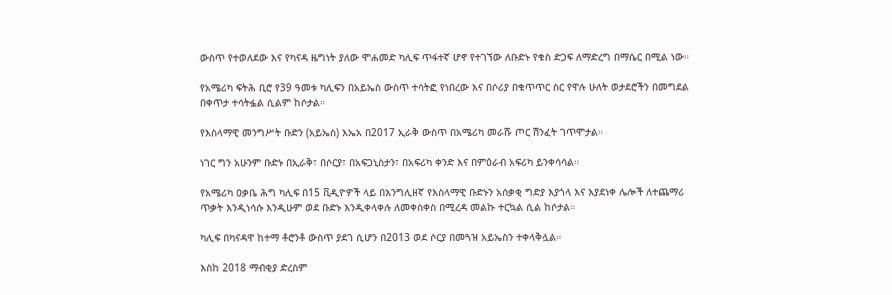ውስጥ የተወለደው እና የካናዳ ዜግነት ያለው ሞሐመድ ካሊፍ ጥፋተኛ ሆኖ የተገኘው ለቡድኑ የቁስ ድጋፍ ለማድረግ በማሴር በሚል ነው።

የአሜሪካ ፍትሕ ቢሮ የ39 ዓመቱ ካሊፍን በአይኤስ ውስጥ ተሳትፎ የነበረው እና በሶሪያ በቁጥጥር ስር የዋሉ ሁለት ወታደሮችን በመግደል በቀጥታ ተሳትፏል ሲልም ከሶታል።

የእስላማዊ መንግሥት ቡድን (አይኤስ) እኤአ በ2017 ኢራቅ ውስጥ በአሜሪካ መራሹ ጦር ሽንፈት ገጥሞታል።

ነገር ግን አሁንም ቡድኑ በኢራቅ፣ በሶርያ፣ በአፍጋኒስታን፣ በአፍሪካ ቀንድ እና በምዕራብ አፍሪካ ይንቀሳሳል።

የአሜሪካ ዐቃቤ ሕግ ካሊፍ በ15 ቪዲዮዎች ላይ በእንግሊዘኛ የእስላማዊ ቡድኑን አሰቃቂ ግድያ እያጎላ እና እያደነቀ ሌሎች ለተጨማሪ ጥቃት እንዲነሳሱ እንዲሁም ወደ ቡድኑ እንዲቀላቀሉ ለመቀስቀስ በሚረዳ መልኩ ተርኳል ሲል ከሶታል።

ካሊፍ በካናዳዋ ከተማ ቶሮንቶ ውስጥ ያደገ ሲሆን በ2013 ወደ ሶርያ በመጓዝ አይኤስን ተቀላቅሏል።

እስከ 2018 ማብቂያ ድረስም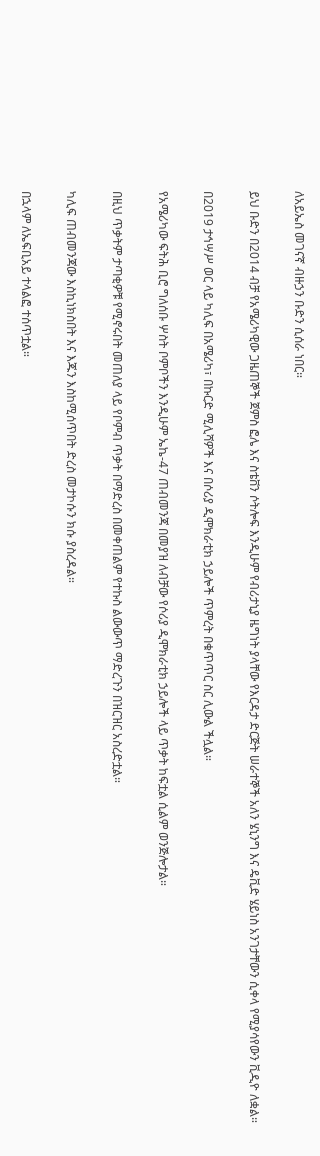ለአይኤስ መገናኛ ብዙኃን ቡድን ሲሰራ ነበር።

ይህ ቡድን በ2014 ብቻ የአሜሪካዊው ጋዜጠኞች ጀምስ ፎሌ እና ስቴቨን ሶትሎፍ እንዲሁም የብሪታኒያ ዜግነት ያላቸው የእርዳታ ድርጅት ሠራተኞች አለን ሄኒንግ እና ዴቪድ ሄይነስ አንገታቸውን ሲቀላ የሚያሳየውን ቪዲዮ ለቋል።

በ2019 ታኅሣሥ ወር ላይ ካሊፍ በአሜሪካ፣ በኩርድ ሚሊሻዎች እና በሶሪያ ዲሞክራቲክ ኃይሎች ጥምረት በቁጥጥር ስር ሊውል ችሏል።

የአሜሪካው ፍትሕ ቢሮ ግለሰቡ ሦስት ቦምቦችን እንዲሁም ኤኬ-47 ጠብመንጃ በመያዝ ለብቻው የሶሪያ ዲሞክራቲክ ኃይሎች ላይ ጥቃት ከፍቷል ሲልም ወንጅሎታል።

በዚህ ጥቃትም ታጣቂዎቹ የሚኖሩበት መጠለያ ላይ የቦምብ ጥቃት በማድረስ በመቀጠልም የተኩስ ልውውጥ ማድረጉን በዝርዝር አስረድቷል።

ካሊፍ ጠብመንጃው እስኪነክስበት እና እጁን እስከሚሰጥበት ድረስ መታኮሱን ክሱ ያስረዳል።

በኋላም ለኤፍቢአይ ተላልፎ ተሰጥቷል።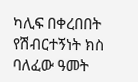ካሊፍ በቀረበበት የሽብርተኝነት ክስ ባለፈው ዓመት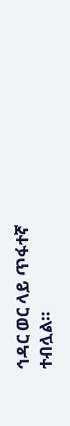ኅዳር ወር ላይ ጥፋተኛ ተብሏል።